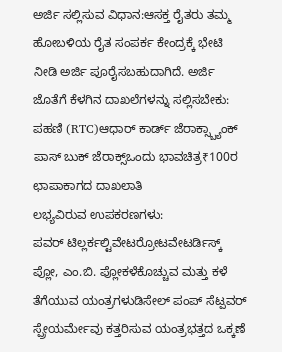ಅರ್ಜಿ ಸಲ್ಲಿಸುವ ವಿಧಾನ:ಆಸಕ್ತ ರೈತರು ತಮ್ಮ ಹೋಬಳಿಯ ರೈತ ಸಂಪರ್ಕ ಕೇಂದ್ರಕ್ಕೆ ಭೇಟಿ ನೀಡಿ ಅರ್ಜಿ ಪೂರೈಸಬಹುದಾಗಿದೆ. ಅರ್ಜಿ ಜೊತೆಗೆ ಕೆಳಗಿನ ದಾಖಲೆಗಳನ್ನು ಸಲ್ಲಿಸಬೇಕು: ಪಹಣಿ (RTC)ಆಧಾರ್ ಕಾರ್ಡ್ ಜೆರಾಕ್ಸ್ಬ್ಯಾಂಕ್ ಪಾಸ್ ಬುಕ್ ಜೆರಾಕ್ಸ್ಒಂದು ಭಾವಚಿತ್ರ₹100ರ ಛಾಪಾಕಾಗದ ದಾಖಲಾತಿ
ಲಭ್ಯವಿರುವ ಉಪಕರಣಗಳು:
ಪವರ್ ಟಿಲ್ಲರ್ಕಲ್ಟಿವೇಟರ್ರೋಟವೇಟರ್ಡಿಸ್ಕ್ ಪ್ಲೋ, ಎಂ.ಬಿ. ಪ್ಲೋಕಳೆಕೊಚ್ಚುವ ಮತ್ತು ಕಳೆ ತೆಗೆಯುವ ಯಂತ್ರಗಳುಡಿಸೇಲ್ ಪಂಪ್ ಸೆಟ್ಪವರ್ ಸ್ಪ್ರೇಯರ್ಮೇವು ಕತ್ತರಿಸುವ ಯಂತ್ರಭತ್ತದ ಒಕ್ಕಣೆ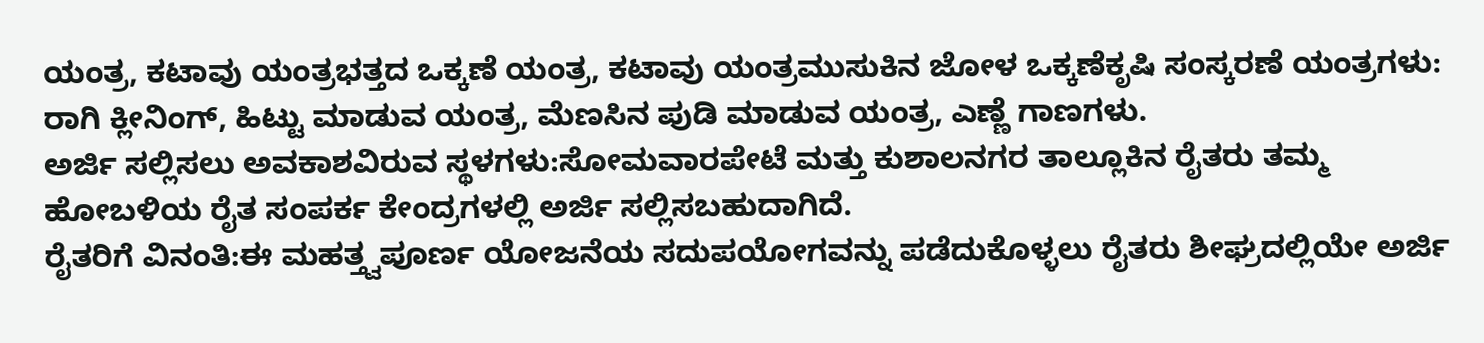ಯಂತ್ರ, ಕಟಾವು ಯಂತ್ರಭತ್ತದ ಒಕ್ಕಣೆ ಯಂತ್ರ, ಕಟಾವು ಯಂತ್ರಮುಸುಕಿನ ಜೋಳ ಒಕ್ಕಣೆಕೃಷಿ ಸಂಸ್ಕರಣೆ ಯಂತ್ರಗಳು: ರಾಗಿ ಕ್ಲೀನಿಂಗ್, ಹಿಟ್ಟು ಮಾಡುವ ಯಂತ್ರ, ಮೆಣಸಿನ ಪುಡಿ ಮಾಡುವ ಯಂತ್ರ, ಎಣ್ಣೆ ಗಾಣಗಳು.
ಅರ್ಜಿ ಸಲ್ಲಿಸಲು ಅವಕಾಶವಿರುವ ಸ್ಥಳಗಳು:ಸೋಮವಾರಪೇಟೆ ಮತ್ತು ಕುಶಾಲನಗರ ತಾಲ್ಲೂಕಿನ ರೈತರು ತಮ್ಮ ಹೋಬಳಿಯ ರೈತ ಸಂಪರ್ಕ ಕೇಂದ್ರಗಳಲ್ಲಿ ಅರ್ಜಿ ಸಲ್ಲಿಸಬಹುದಾಗಿದೆ.
ರೈತರಿಗೆ ವಿನಂತಿ:ಈ ಮಹತ್ತ್ವಪೂರ್ಣ ಯೋಜನೆಯ ಸದುಪಯೋಗವನ್ನು ಪಡೆದುಕೊಳ್ಳಲು ರೈತರು ಶೀಘ್ರದಲ್ಲಿಯೇ ಅರ್ಜಿ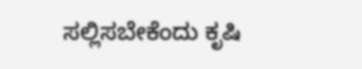ಸಲ್ಲಿಸಬೇಕೆಂದು ಕೃಷಿ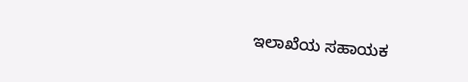ಇಲಾಖೆಯ ಸಹಾಯಕ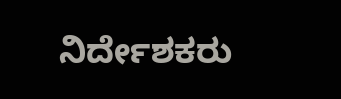ನಿರ್ದೇಶಕರು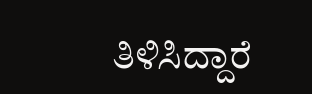ತಿಳಿಸಿದ್ದಾರೆ